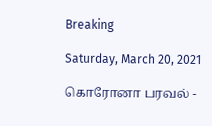Breaking

Saturday, March 20, 2021

கொரோனா பரவல் -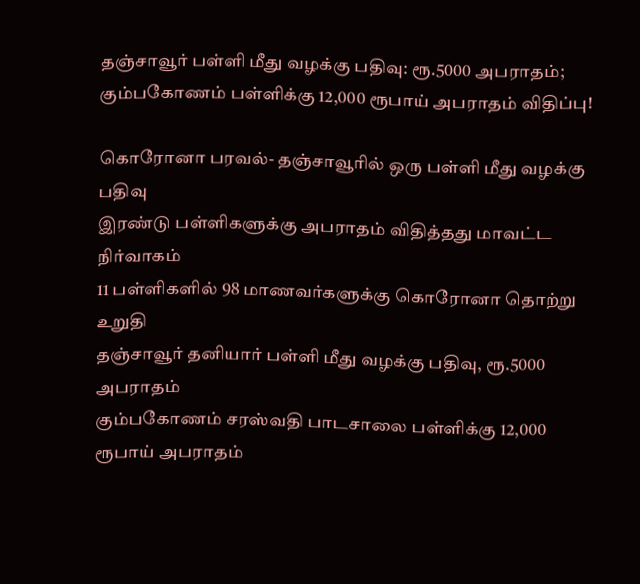தஞ்சாவூர் பள்ளி மீது வழக்கு பதிவு: ரூ.5000 அபராதம்; கும்பகோணம் பள்ளிக்கு 12,000 ரூபாய் அபராதம் விதிப்பு!

கொரோனா பரவல்- தஞ்சாவூரில் ஒரு பள்ளி மீது வழக்கு பதிவு
இரண்டு பள்ளிகளுக்கு அபராதம் விதித்தது மாவட்ட நிர்வாகம்
11 பள்ளிகளில் 98 மாணவர்களுக்கு கொரோனா தொற்று உறுதி
தஞ்சாவூர் தனியார் பள்ளி மீது வழக்கு பதிவு, ரூ.5000 அபராதம்
கும்பகோணம் சரஸ்வதி பாடசாலை பள்ளிக்கு 12,000 ரூபாய் அபராதம்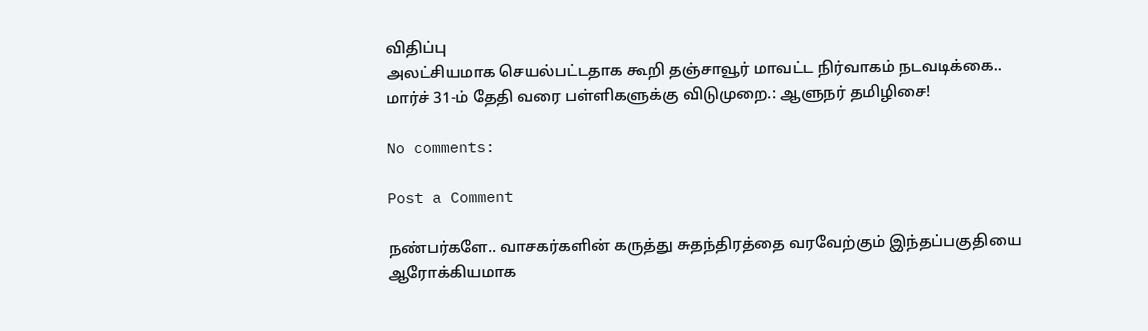விதிப்பு
அலட்சியமாக செயல்பட்டதாக கூறி தஞ்சாவூர் மாவட்ட நிர்வாகம் நடவடிக்கை..
மார்ச் 31-ம் தேதி வரை பள்ளிகளுக்கு விடுமுறை.: ஆளுநர் தமிழிசை!

No comments:

Post a Comment

நண்பர்களே.. வாசகர்களின் கருத்து சுதந்திரத்தை வரவேற்கும் இந்தப்பகுதியை ஆரோக்கியமாக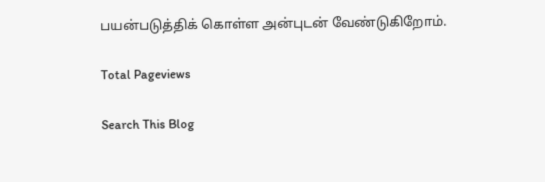பயன்படுத்திக் கொள்ள அன்புடன் வேண்டுகிறோம்.

Total Pageviews

Search This Blog